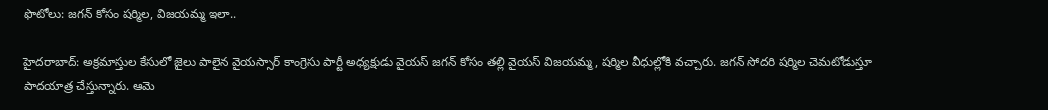ఫొటోలు: జగన్ కోసం షర్మిల, విజయమ్మ ఇలా..

హైదరాబాద్: అక్రమాస్తుల కేసులో జైలు పాలైన వైయస్సార్ కాంగ్రెసు పార్టీ అధ్యక్షుడు వైయస్ జగన్ కోసం తల్లి వైయస్ విజయమ్మ, షర్మిల వీధుల్లోకి వచ్చారు. జగన్ సోదరి షర్మిల చెమటోడుస్తూ పాదయాత్ర చేస్తున్నారు. ఆమె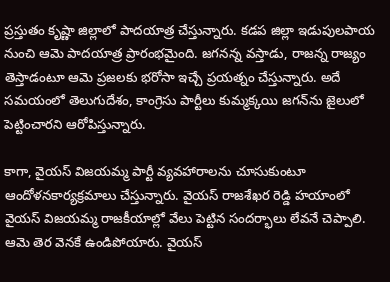ప్రస్తుతం కృష్ణా జిల్లాలో పాదయాత్ర చేస్తున్నారు. కడప జిల్లా ఇడుపులపాయ నుంచి ఆమె పాదయాత్ర ప్రారంభమైంది. జగనన్న వస్తాడు, రాజన్న రాజ్యం తెస్తాడంటూ ఆమె ప్రజలకు భరోసా ఇచ్చే ప్రయత్నం చేస్తున్నారు. అదే సమయంలో తెలుగుదేశం, కాంగ్రెసు పార్టీలు కుమ్మక్కయి జగన్‌ను జైలులో పెట్టించారని ఆరోపిస్తున్నారు.

కాగా, వైయస్ విజయమ్మ పార్టీ వ్యవహారాలను చూసుకుంటూ ఆందోళనకార్యక్రమాలు చేస్తున్నారు. వైయస్ రాజశేఖర రెడ్డి హయాంలో వైయస్ విజయమ్మ రాజకీయాల్లో వేలు పెట్టిన సందర్భాలు లేవనే చెప్పాలి. ఆమె తెర వెనకే ఉండిపోయారు. వైయస్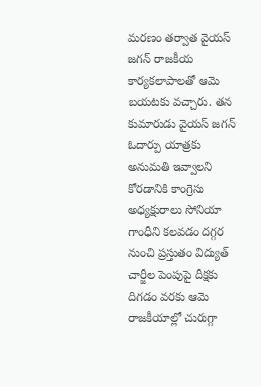మరణం తర్వాత వైయస్ జగన్ రాజకీయ కార్యకలాపాలతో ఆమె బయటకు వచ్చారు. తన కుమారుడు వైయస్ జగన్ ఓదార్పు యాత్రకు అనుమతి ఇవ్వాలని కోరడానికి కాంగ్రెసు అధ్యక్షురాలు సోనియా గాంధీని కలవడం దగ్గర నుంచి ప్రస్తుతం విద్యుత్ చార్జీల పెంపుపై దీక్షకు దిగడం వరకు ఆమె రాజకీయాల్లో చురుగ్గా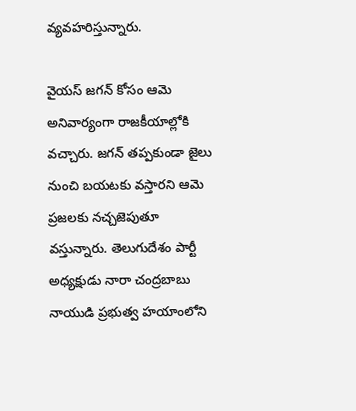వ్యవహరిస్తున్నారు.

వైయస్ జగన్ కోసం ఆమె అనివార్యంగా రాజకీయాల్లోకి వచ్చారు. జగన్‌ తప్పకుండా జైలు నుంచి బయటకు వస్తారని ఆమె ప్రజలకు నచ్చజెపుతూ వస్తున్నారు. తెలుగుదేశం పార్టీ అధ్యక్షుడు నారా చంద్రబాబు నాయుడి ప్రభుత్వ హయాంలోని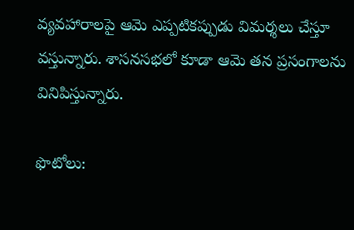వ్యవహారాలపై ఆమె ఎప్పటికప్పుడు విమర్శలు చేస్తూ వస్తున్నారు. శాసనసభలో కూడా ఆమె తన ప్రసంగాలను వినిపిస్తున్నారు.

ఫొటోలు: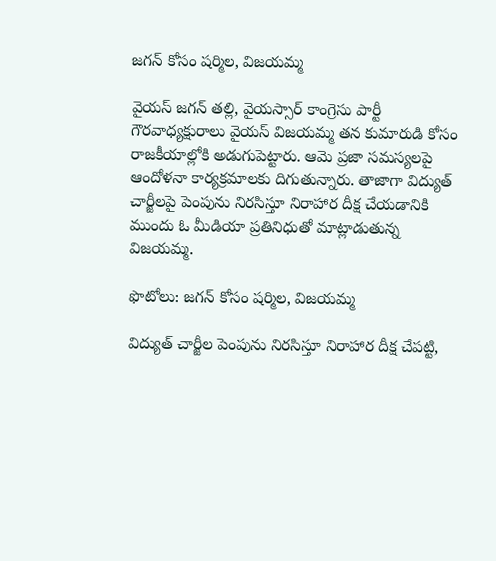జగన్ కోసం షర్మిల, విజయమ్మ

వైయస్ జగన్ తల్లి, వైయస్సార్ కాంగ్రెసు పార్టీ గౌరవాధ్యక్షురాలు వైయస్ విజయమ్మ తన కుమారుడి కోసం రాజకీయాల్లోకి అడుగుపెట్టారు. ఆమె ప్రజా సమస్యలపై ఆందోళనా కార్యక్రమాలకు దిగుతున్నారు. తాజాగా విద్యుత్ చార్జీలపై పెంపును నిరసిస్తూ నిరాహార దీక్ష చేయడానికి ముందు ఓ మీడియా ప్రతినిధుతో మాట్లాడుతున్న విజయమ్మ.

ఫొటోలు: జగన్ కోసం షర్మిల, విజయమ్మ

విద్యుత్ చార్జీల పెంపును నిరసిస్తూ నిరాహార దీక్ష చేపట్టి,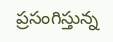ప్రసంగిస్తున్న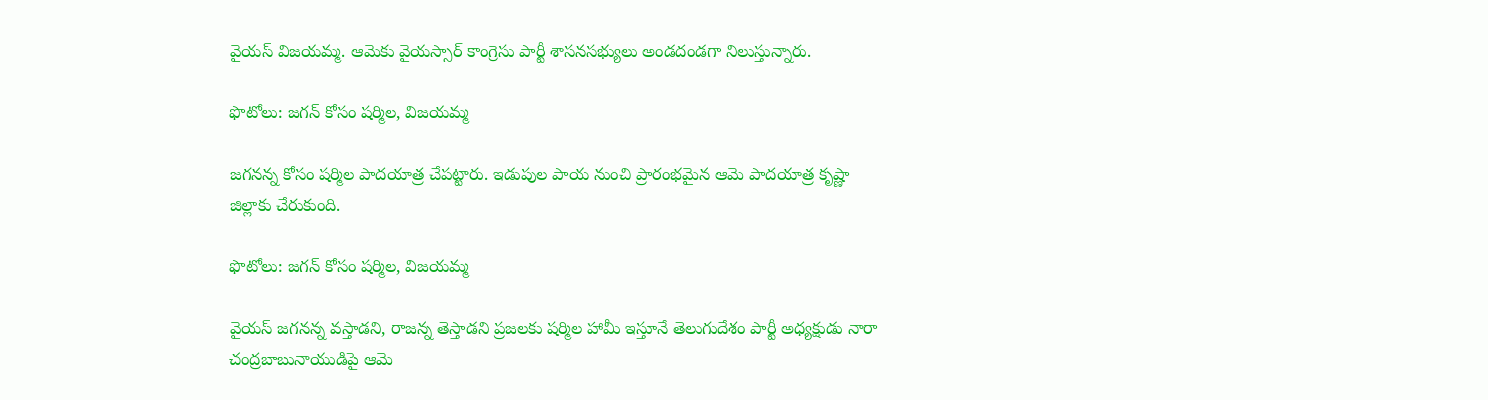వైయస్ విజయమ్మ. ఆమెకు వైయస్సార్ కాంగ్రెసు పార్టీ శాసనసభ్యులు అండదండగా నిలుస్తున్నారు.

ఫొటోలు: జగన్ కోసం షర్మిల, విజయమ్మ

జగనన్న కోసం షర్మిల పాదయాత్ర చేపట్టారు. ఇడుపుల పాయ నుంచి ప్రారంభమైన ఆమె పాదయాత్ర కృష్ణా జిల్లాకు చేరుకుంది.

ఫొటోలు: జగన్ కోసం షర్మిల, విజయమ్మ

వైయస్ జగనన్న వస్తాడని, రాజన్న తెస్తాడని ప్రజలకు షర్మిల హామీ ఇస్తూనే తెలుగుదేశం పార్టీ అధ్యక్షుడు నారా చంద్రబాబునాయుడిపై ఆమె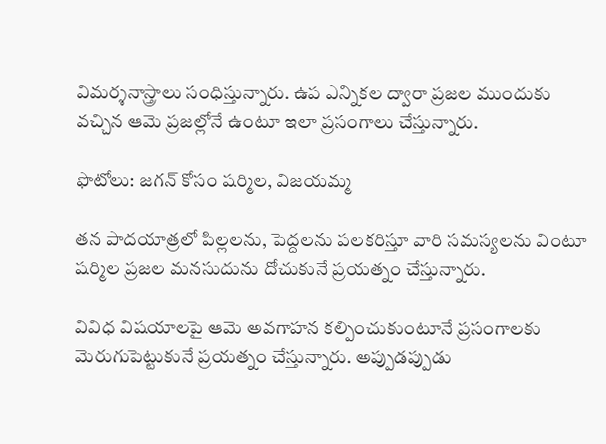విమర్శనాస్త్రాలు సంధిస్తున్నారు. ఉప ఎన్నికల ద్వారా ప్రజల ముందుకు వచ్చిన ఆమె ప్రజల్లోనే ఉంటూ ఇలా ప్రసంగాలు చేస్తున్నారు.

ఫొటోలు: జగన్ కోసం షర్మిల, విజయమ్మ

తన పాదయాత్రలో పిల్లలను, పెద్దలను పలకరిస్తూ వారి సమస్యలను వింటూ షర్మిల ప్రజల మనసుదును దోచుకునే ప్రయత్నం చేస్తున్నారు.

వివిధ విషయాలపై ఆమె అవగాహన కల్పించుకుంటూనే ప్రసంగాలకు మెరుగుపెట్టుకునే ప్రయత్నం చేస్తున్నారు. అప్పుడప్పుడు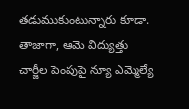తడుముకుంటున్నారు కూడా. తాజాగా, ఆమె విద్యుత్తు చార్జీల పెంపుపై న్యూ ఎమ్మెల్యే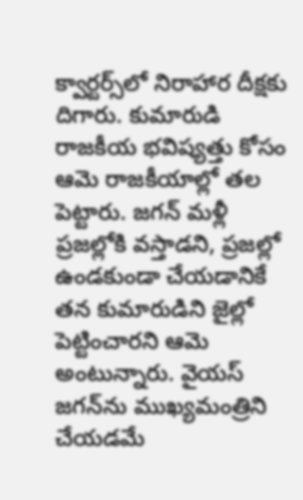క్వార్టర్స్‌లో నిరాహార దీక్షకు దిగారు. కుమారుడి రాజకీయ భవిష్యత్తు కోసం ఆమె రాజకీయాల్లో తల పెట్టారు. జగన్ మళ్లీ ప్రజల్లోకి వస్తాడని, ప్రజల్లో ఉండకుండా చేయడానికే తన కుమారుడిని జైల్లో పెట్టించారని ఆమె అంటున్నారు. వైయస్ జగన్‌ను ముఖ్యమంత్రిని చేయడమే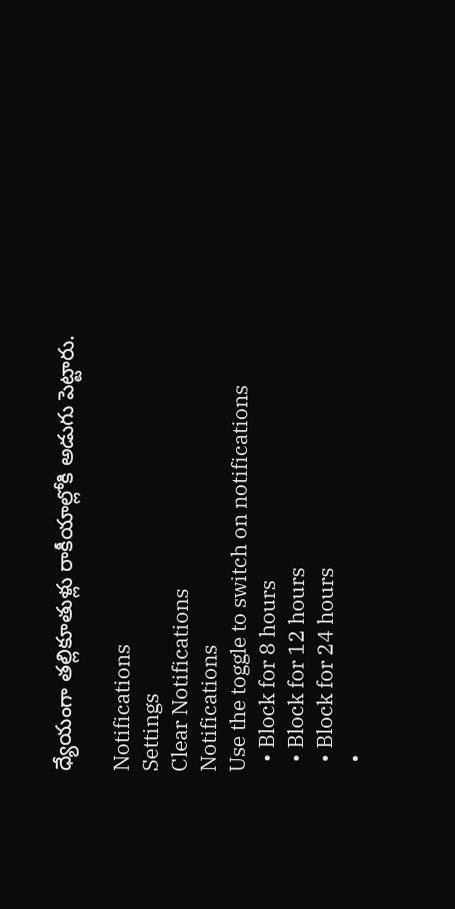ధ్యేయంగా తల్లికూతుళ్లు రాకీయాల్లోకి అడుగు పెట్టారు.

Notifications
Settings
Clear Notifications
Notifications
Use the toggle to switch on notifications
  • Block for 8 hours
  • Block for 12 hours
  • Block for 24 hours
  •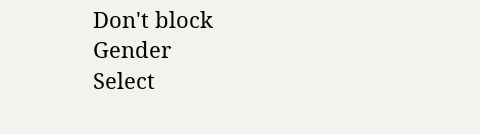Don't block
Gender
Select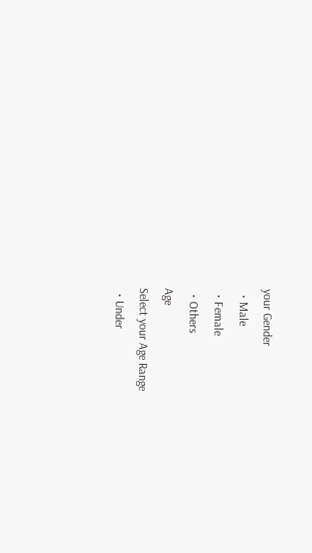your Gender
  • Male
  • Female
  • Others
Age
Select your Age Range
  • Under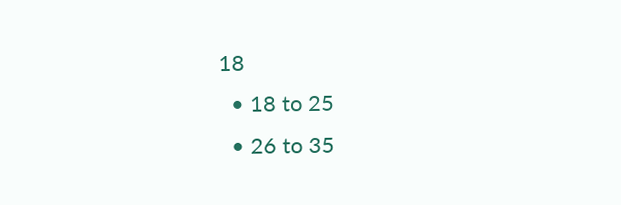18
  • 18 to 25
  • 26 to 35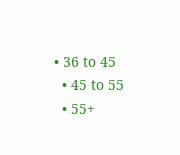• 36 to 45
  • 45 to 55
  • 55+